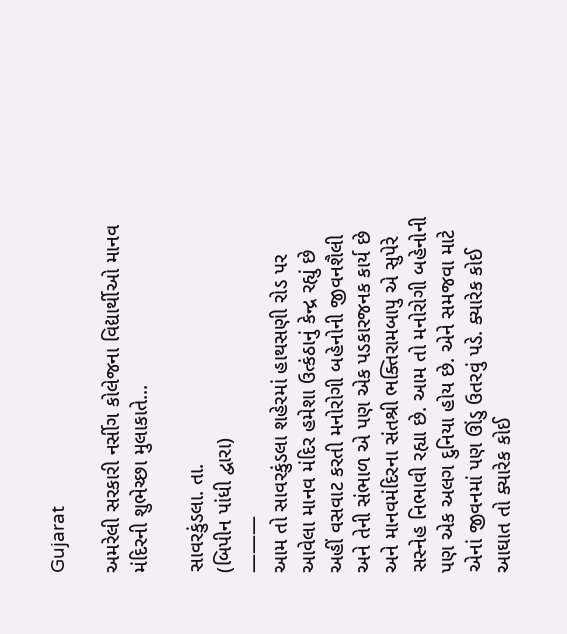Gujarat

અમરેલી સરકારી નર્સીગ કોલેજના વિદ્યાર્થીઓ માનવ મંદિરની શુભેચ્છા મુલાકાતે...

સાવરકુંડલા. તા.
(બિપીન પાંધી દ્વારા)
———
આમ તો સાવરકુંડલા શહેરમાં હાથસણી રોડ પર આવેલા માનવ મંદિર હમેશા ઉત્કંઠાનું કેન્દ્ર રહ્યું છે
અહીં વસવાટ કરતી મનોરોગી બહેનોની જીવનશૈલી અને તેની સંભાળ એ પણ એક પડકારજનક કાર્ય છે અને માનવમંદિરના સંતશ્રી ભક્તિરામબાપુ એ સુપેરે સસ્નેહ નિભાવી રહ્યા છે. આમ તો મનોરોગી બહેનોની પણ એક અલગ દુનિયા હોય છે. એને સમજવા માટે એનાં જીવનમાં પણ ઊંડુ ઉતરવું પડે. ક્યારેક કોઈ આઘાત તો ક્યારેક કોઈ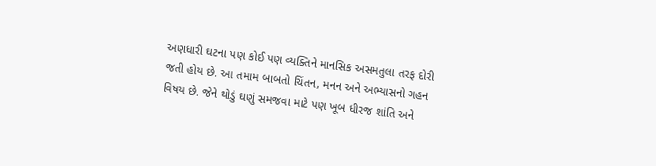અણધારી ઘટના પણ કોઈ પણ વ્યક્તિને માનસિક અસમતુલા તરફ દોરી જતી હોય છે. આ તમામ બાબતો ચિંતન, મનન અને અભ્યાસનો ગહન વિષય છે. જેને થોડું ઘણું સમજવા માટે પણ ખૂબ ધીરજ શાંતિ અને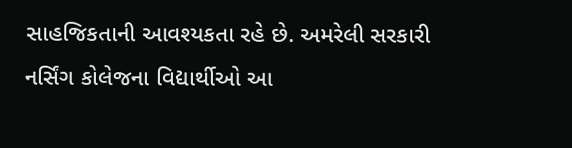સાહજિકતાની આવશ્યકતા રહે છે. અમરેલી સરકારી નર્સિંગ કોલેજના વિદ્યાર્થીઓ આ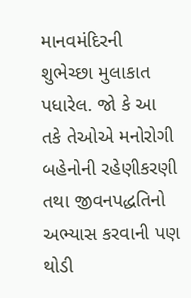માનવમંદિરની શુભેચ્છા મુલાકાત પધારેલ. જો કે આ તકે તેઓએ મનોરોગી બહેનોની રહેણીકરણી તથા જીવનપદ્ધતિનો અભ્યાસ કરવાની પણ થોડી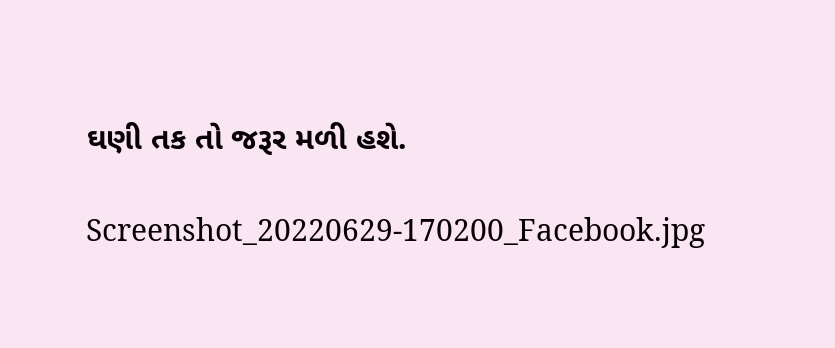ઘણી તક તો જરૂર મળી હશે.

Screenshot_20220629-170200_Facebook.jpg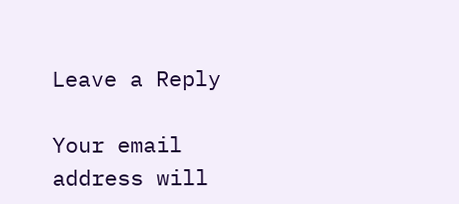Leave a Reply

Your email address will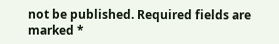not be published. Required fields are marked *